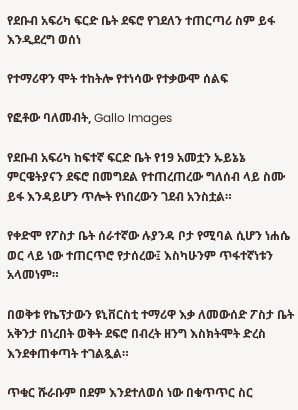የደቡብ አፍሪካ ፍርድ ቤት ደፍሮ የገደለን ተጠርጣሪ ስም ይፋ እንዲደረግ ወሰነ

የተማሪዋን ሞት ተከትሎ የተነሳው የተቃውሞ ሰልፍ

የፎቶው ባለመብት, Gallo Images

የደቡብ አፍሪካ ከፍተኛ ፍርድ ቤት የ19 አመቷን ኡይኔኔ ምርዌትያናን ደፍሮ በመግደል የተጠረጠረው ግለሰብ ላይ ስሙ ይፋ እንዳይሆን ጥሎት የነበረውን ገደብ አንስቷል።

የቀድሞ የፖስታ ቤት ሰራተኛው ሉያንዳ ቦታ የሚባል ሲሆን ነሐሴ ወር ላይ ነው ተጠርጥሮ የታሰረው፤ እስካሁንም ጥፋተኛነቱን አላመነም።

በወቅቱ የኬፕታውን ዩኒቨርስቲ ተማሪዋ እቃ ለመውሰድ ፖስታ ቤት አቅንታ በነረበት ወቅት ደፍሮ በብረት ዘንግ እስክትሞት ድረስ እንደቀጠቀጣት ተገልጿል።

ጥቁር ሹራቡም በደም እንደተለወሰ ነው በቁጥጥር ስር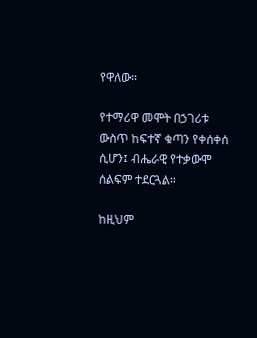የዋለው።

የተማሪዋ መሞት በኃገሪቱ ውስጥ ከፍተኛ ቁጣን የቀሰቀሰ ሲሆን፤ ብሔራዊ የተቃውሞ ሰልፍም ተደርጓል።

ከዚህም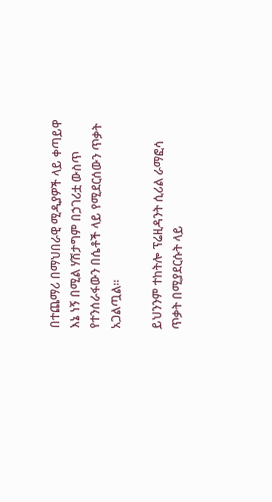በተጨማሪ በማህበራዊ ሚዲያዎች ላይ ቀጣይዋ እኔ ነኝ በሚል ሃሽታግም በኃገሪቷ ውስጥ የተንሰራፋውን በሴቶች ላይ የሚደርሰውን ጥቃት አጋልጧል።

ይህንንም ተከትሎ ፕሬዚዳንት ሲሪል ራማፎሳ ጥቃት በሚያደርሱት ላይ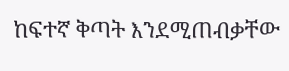ከፍተኛ ቅጣት እንደሚጠብቃቸው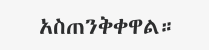አስጠንቅቀዋል።